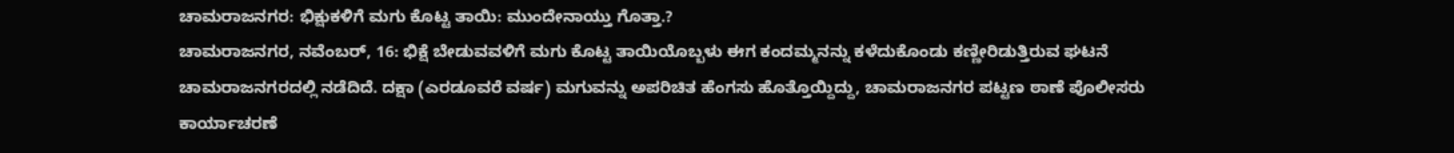ಚಾಮರಾಜನಗರ: ಭಿಕ್ಷುಕಳಿಗೆ ಮಗು ಕೊಟ್ಟ ತಾಯಿ: ಮುಂದೇನಾಯ್ತು ಗೊತ್ತಾ.?
ಚಾಮರಾಜನಗರ, ನವೆಂಬರ್, 16: ಭಿಕ್ಷೆ ಬೇಡುವವಳಿಗೆ ಮಗು ಕೊಟ್ಟ ತಾಯಿಯೊಬ್ಬಳು ಈಗ ಕಂದಮ್ಮನನ್ನು ಕಳೆದುಕೊಂಡು ಕಣ್ಣೀರಿಡುತ್ತಿರುವ ಘಟನೆ ಚಾಮರಾಜನಗರದಲ್ಲಿ ನಡೆದಿದೆ. ದಕ್ಷಾ (ಎರಡೂವರೆ ವರ್ಷ) ಮಗುವನ್ನು ಅಪರಿಚಿತ ಹೆಂಗಸು ಹೊತ್ತೊಯ್ದಿದ್ದು, ಚಾಮರಾಜನಗರ ಪಟ್ಟಣ ಠಾಣೆ ಪೊಲೀಸರು ಕಾರ್ಯಾಚರಣೆ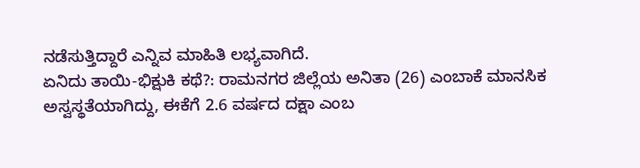ನಡೆಸುತ್ತಿದ್ದಾರೆ ಎನ್ನಿವ ಮಾಹಿತಿ ಲಭ್ಯವಾಗಿದೆ.
ಏನಿದು ತಾಯಿ-ಭಿಕ್ಷುಕಿ ಕಥೆ?: ರಾಮನಗರ ಜಿಲ್ಲೆಯ ಅನಿತಾ (26) ಎಂಬಾಕೆ ಮಾನಸಿಕ ಅಸ್ವಸ್ಥತೆಯಾಗಿದ್ದು, ಈಕೆಗೆ 2.6 ವರ್ಷದ ದಕ್ಷಾ ಎಂಬ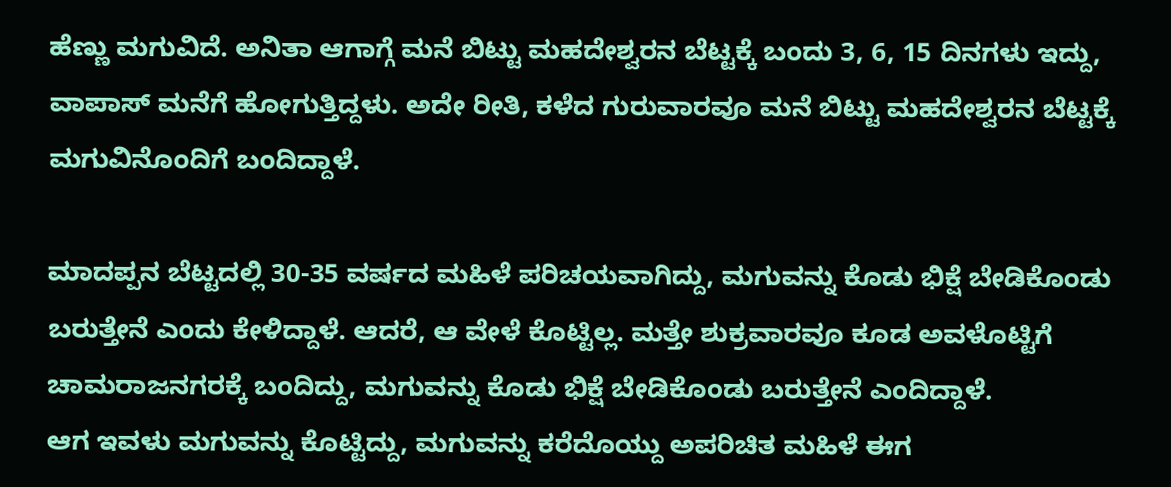ಹೆಣ್ಣು ಮಗುವಿದೆ. ಅನಿತಾ ಆಗಾಗ್ಗೆ ಮನೆ ಬಿಟ್ಟು ಮಹದೇಶ್ವರನ ಬೆಟ್ಟಕ್ಕೆ ಬಂದು 3, 6, 15 ದಿನಗಳು ಇದ್ದು, ವಾಪಾಸ್ ಮನೆಗೆ ಹೋಗುತ್ತಿದ್ದಳು. ಅದೇ ರೀತಿ, ಕಳೆದ ಗುರುವಾರವೂ ಮನೆ ಬಿಟ್ಟು ಮಹದೇಶ್ವರನ ಬೆಟ್ಟಕ್ಕೆ ಮಗುವಿನೊಂದಿಗೆ ಬಂದಿದ್ದಾಳೆ.

ಮಾದಪ್ಪನ ಬೆಟ್ಟದಲ್ಲಿ 30-35 ವರ್ಷದ ಮಹಿಳೆ ಪರಿಚಯವಾಗಿದ್ದು, ಮಗುವನ್ನು ಕೊಡು ಭಿಕ್ಷೆ ಬೇಡಿಕೊಂಡು ಬರುತ್ತೇನೆ ಎಂದು ಕೇಳಿದ್ದಾಳೆ. ಆದರೆ, ಆ ವೇಳೆ ಕೊಟ್ಟಿಲ್ಲ. ಮತ್ತೇ ಶುಕ್ರವಾರವೂ ಕೂಡ ಅವಳೊಟ್ಟಿಗೆ ಚಾಮರಾಜನಗರಕ್ಕೆ ಬಂದಿದ್ದು, ಮಗುವನ್ನು ಕೊಡು ಭಿಕ್ಷೆ ಬೇಡಿಕೊಂಡು ಬರುತ್ತೇನೆ ಎಂದಿದ್ದಾಳೆ.
ಆಗ ಇವಳು ಮಗುವನ್ನು ಕೊಟ್ಟಿದ್ದು, ಮಗುವನ್ನು ಕರೆದೊಯ್ದು ಅಪರಿಚಿತ ಮಹಿಳೆ ಈಗ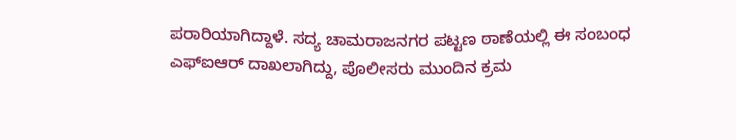ಪರಾರಿಯಾಗಿದ್ದಾಳೆ. ಸದ್ಯ ಚಾಮರಾಜನಗರ ಪಟ್ಟಣ ಠಾಣೆಯಲ್ಲಿ ಈ ಸಂಬಂಧ ಎಫ್ಐಆರ್ ದಾಖಲಾಗಿದ್ದು, ಪೊಲೀಸರು ಮುಂದಿನ ಕ್ರಮ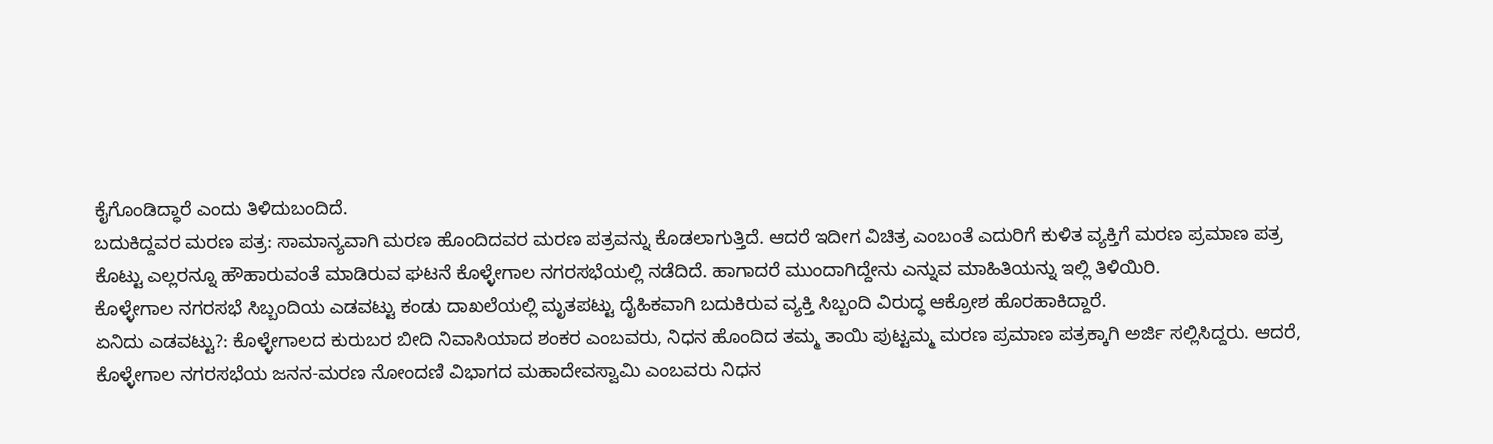ಕೈಗೊಂಡಿದ್ಧಾರೆ ಎಂದು ತಿಳಿದುಬಂದಿದೆ.
ಬದುಕಿದ್ದವರ ಮರಣ ಪತ್ರ: ಸಾಮಾನ್ಯವಾಗಿ ಮರಣ ಹೊಂದಿದವರ ಮರಣ ಪತ್ರವನ್ನು ಕೊಡಲಾಗುತ್ತಿದೆ. ಆದರೆ ಇದೀಗ ವಿಚಿತ್ರ ಎಂಬಂತೆ ಎದುರಿಗೆ ಕುಳಿತ ವ್ಯಕ್ತಿಗೆ ಮರಣ ಪ್ರಮಾಣ ಪತ್ರ ಕೊಟ್ಟು ಎಲ್ಲರನ್ನೂ ಹೌಹಾರುವಂತೆ ಮಾಡಿರುವ ಘಟನೆ ಕೊಳ್ಳೇಗಾಲ ನಗರಸಭೆಯಲ್ಲಿ ನಡೆದಿದೆ. ಹಾಗಾದರೆ ಮುಂದಾಗಿದ್ದೇನು ಎನ್ನುವ ಮಾಹಿತಿಯನ್ನು ಇಲ್ಲಿ ತಿಳಿಯಿರಿ.
ಕೊಳ್ಳೇಗಾಲ ನಗರಸಭೆ ಸಿಬ್ಬಂದಿಯ ಎಡವಟ್ಟು ಕಂಡು ದಾಖಲೆಯಲ್ಲಿ ಮೃತಪಟ್ಟು ದೈಹಿಕವಾಗಿ ಬದುಕಿರುವ ವ್ಯಕ್ತಿ ಸಿಬ್ಬಂದಿ ವಿರುದ್ಧ ಆಕ್ರೋಶ ಹೊರಹಾಕಿದ್ದಾರೆ.
ಏನಿದು ಎಡವಟ್ಟು?: ಕೊಳ್ಳೇಗಾಲದ ಕುರುಬರ ಬೀದಿ ನಿವಾಸಿಯಾದ ಶಂಕರ ಎಂಬವರು, ನಿಧನ ಹೊಂದಿದ ತಮ್ಮ ತಾಯಿ ಪುಟ್ಟಮ್ಮ ಮರಣ ಪ್ರಮಾಣ ಪತ್ರಕ್ಕಾಗಿ ಅರ್ಜಿ ಸಲ್ಲಿಸಿದ್ದರು. ಆದರೆ, ಕೊಳ್ಳೇಗಾಲ ನಗರಸಭೆಯ ಜನನ-ಮರಣ ನೋಂದಣಿ ವಿಭಾಗದ ಮಹಾದೇವಸ್ವಾಮಿ ಎಂಬವರು ನಿಧನ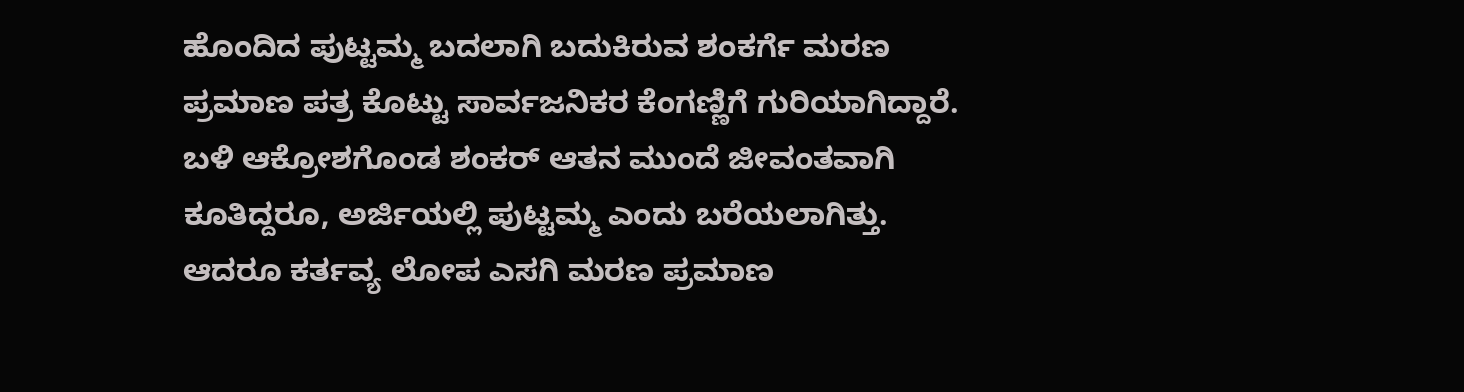ಹೊಂದಿದ ಪುಟ್ಟಮ್ಮ ಬದಲಾಗಿ ಬದುಕಿರುವ ಶಂಕರ್ಗೆ ಮರಣ ಪ್ರಮಾಣ ಪತ್ರ ಕೊಟ್ಟು ಸಾರ್ವಜನಿಕರ ಕೆಂಗಣ್ಣಿಗೆ ಗುರಿಯಾಗಿದ್ದಾರೆ.
ಬಳಿ ಆಕ್ರೋಶಗೊಂಡ ಶಂಕರ್ ಆತನ ಮುಂದೆ ಜೀವಂತವಾಗಿ ಕೂತಿದ್ದರೂ, ಅರ್ಜಿಯಲ್ಲಿ ಪುಟ್ಟಮ್ಮ ಎಂದು ಬರೆಯಲಾಗಿತ್ತು. ಆದರೂ ಕರ್ತವ್ಯ ಲೋಪ ಎಸಗಿ ಮರಣ ಪ್ರಮಾಣ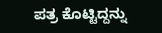ಪತ್ರ ಕೊಟ್ಟಿದ್ದನ್ನು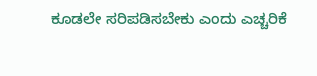ಕೂಡಲೇ ಸರಿಪಡಿಸಬೇಕು ಎಂದು ಎಚ್ಚರಿಕೆ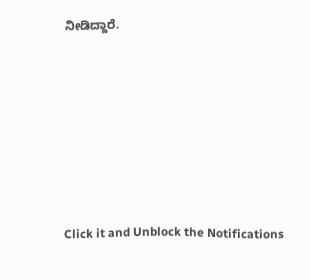ನೀಡಿದ್ದಾರೆ.












Click it and Unblock the Notifications